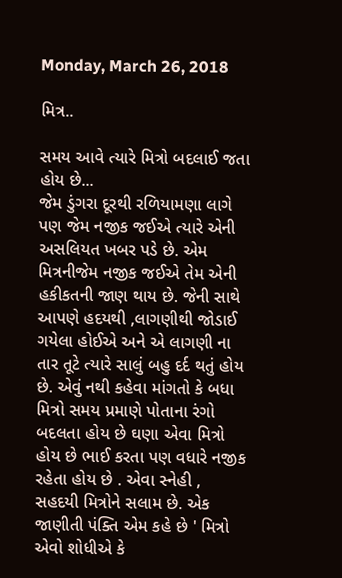Monday, March 26, 2018

મિત્ર..

સમય આવે ત્યારે મિત્રો બદલાઈ જતા હોય છે...
જેમ ડુંગરા દૂરથી રળિયામણા લાગે પણ જેમ નજીક જઈએ ત્યારે એની અસલિયત ખબર પડે છે. એમ મિત્રનીજેમ નજીક જઈએ તેમ એની હકીકતની જાણ થાય છે. જેની સાથે આપણે હદયથી ,લાગણીથી જોડાઈ ગયેલા હોઈએ અને એ લાગણી ના તાર તૂટે ત્યારે સાલું બહુ દર્દ થતું હોય છે. એવું નથી કહેવા માંગતો કે બધા મિત્રો સમય પ્રમાણે પોતાના રંગો બદલતા હોય છે ઘણા એવા મિત્રો હોય છે ભાઈ કરતા પણ વધારે નજીક રહેતા હોય છે . એવા સ્નેહી , સહદયી મિત્રોને સલામ છે. એક જાણીતી પંક્તિ એમ કહે છે ' મિત્રો એવો શોધીએ કે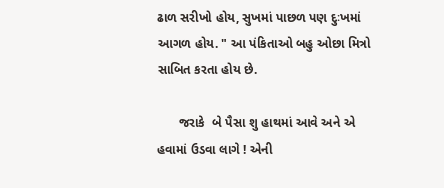ઢાળ સરીખો હોય, સુખમાં પાછળ પણ દુઃખમાં આગળ હોય. " આ પંકિતાઓ બહુ ઓછા મિત્રો સાબિત કરતા હોય છે.

      જરાકે  બે પૈસા શુ હાથમાં આવે અને એ હવામાં ઉડવા લાગે ! એની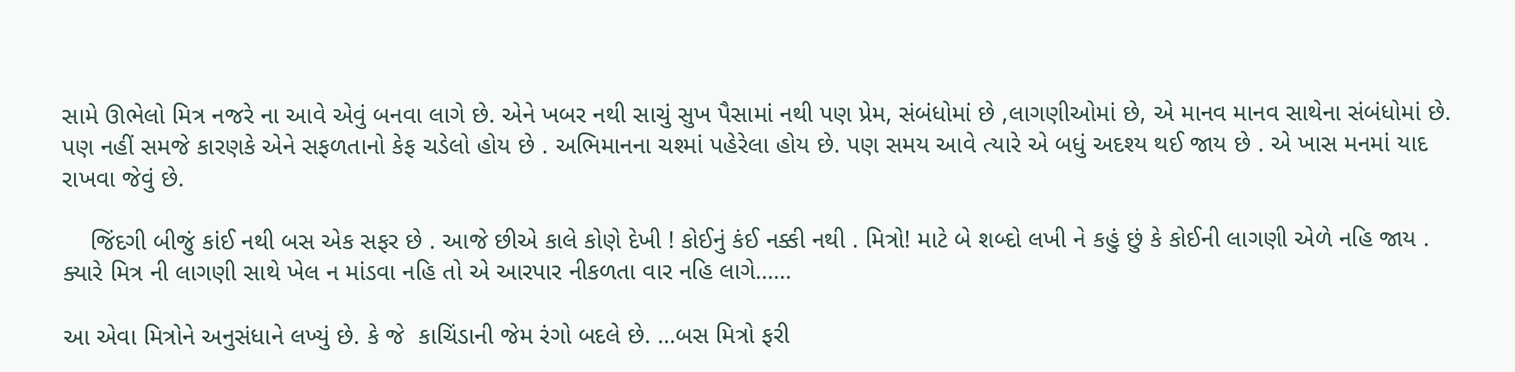સામે ઊભેલો મિત્ર નજરે ના આવે એવું બનવા લાગે છે. એને ખબર નથી સાચું સુખ પૈસામાં નથી પણ પ્રેમ, સંબંધોમાં છે ,લાગણીઓમાં છે, એ માનવ માનવ સાથેના સંબંધોમાં છે. પણ નહીં સમજે કારણકે એને સફળતાનો કેફ ચડેલો હોય છે . અભિમાનના ચશ્માં પહેરેલા હોય છે. પણ સમય આવે ત્યારે એ બધું અદશ્ય થઈ જાય છે . એ ખાસ મનમાં યાદ રાખવા જેવું છે.

    જિંદગી બીજું કાંઈ નથી બસ એક સફર છે . આજે છીએ કાલે કોણે દેખી ! કોઈનું કંઈ નક્કી નથી . મિત્રો! માટે બે શબ્દો લખી ને કહું છું કે કોઈની લાગણી એળે નહિ જાય . ક્યારે મિત્ર ની લાગણી સાથે ખેલ ન માંડવા નહિ તો એ આરપાર નીકળતા વાર નહિ લાગે......

આ એવા મિત્રોને અનુસંધાને લખ્યું છે. કે જે  કાચિંડાની જેમ રંગો બદલે છે. ...બસ મિત્રો ફરી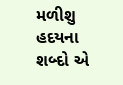મળીશુ હદયના શબ્દો એ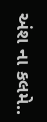અંશ ના કલમે..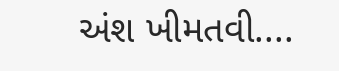અંશ ખીમતવી....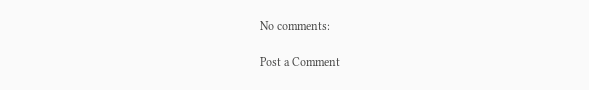No comments:

Post a Comment